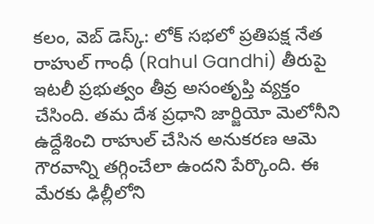కలం, వెబ్ డెస్క్: లోక్ సభలో ప్రతిపక్ష నేత రాహుల్ గాంధీ (Rahul Gandhi) తీరుపై ఇటలీ ప్రభుత్వం తీవ్ర అసంతృప్తి వ్యక్తం చేసింది. తమ దేశ ప్రధాని జార్జియో మెలోనీని ఉద్దేశించి రాహుల్ చేసిన అనుకరణ ఆమె గౌరవాన్ని తగ్గించేలా ఉందని పేర్కొంది. ఈ మేరకు ఢిల్లీలోని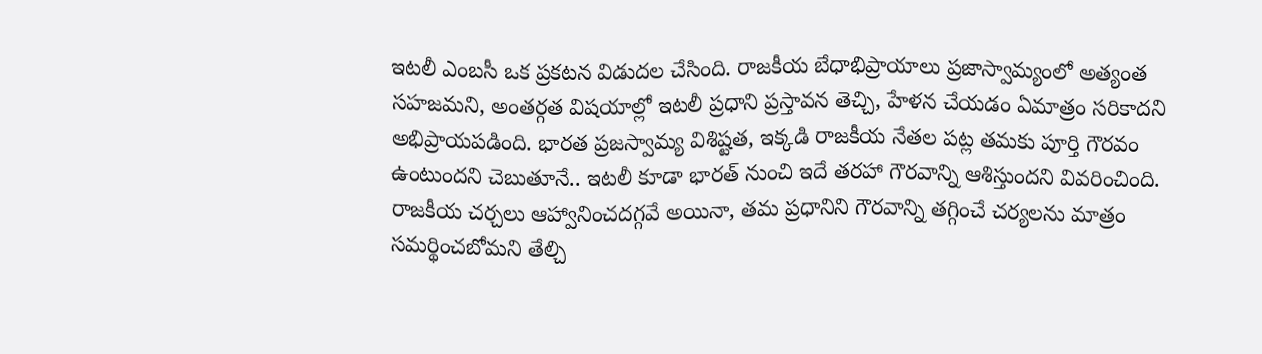ఇటలీ ఎంబసీ ఒక ప్రకటన విడుదల చేసింది. రాజకీయ బేధాభిప్రాయాలు ప్రజాస్వామ్యంలో అత్యంత సహజమని, అంతర్గత విషయాల్లో ఇటలీ ప్రధాని ప్రస్తావన తెచ్చి, హేళన చేయడం ఏమాత్రం సరికాదని అభిప్రాయపడింది. భారత ప్రజస్వామ్య విశిష్టత, ఇక్కడి రాజకీయ నేతల పట్ల తమకు పూర్తి గౌరవం ఉంటుందని చెబుతూనే.. ఇటలీ కూడా భారత్ నుంచి ఇదే తరహా గౌరవాన్ని ఆశిస్తుందని వివరించింది. రాజకీయ చర్చలు ఆహ్వానించదగ్గవే అయినా, తమ ప్రధానిని గౌరవాన్ని తగ్గించే చర్యలను మాత్రం సమర్థించబోమని తేల్చి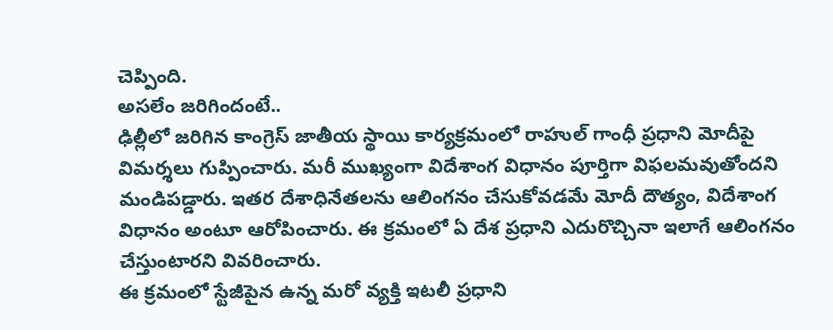చెప్పింది.
అసలేం జరిగిందంటే..
ఢిల్లీలో జరిగిన కాంగ్రెస్ జాతీయ స్థాయి కార్యక్రమంలో రాహుల్ గాంధీ ప్రధాని మోదీపై విమర్శలు గుప్పించారు. మరీ ముఖ్యంగా విదేశాంగ విధానం పూర్తిగా విఫలమవుతోందని మండిపడ్డారు. ఇతర దేశాధినేతలను ఆలింగనం చేసుకోవడమే మోదీ దౌత్యం, విదేశాంగ విధానం అంటూ ఆరోపించారు. ఈ క్రమంలో ఏ దేశ ప్రధాని ఎదురొచ్చినా ఇలాగే ఆలింగనం చేస్తుంటారని వివరించారు.
ఈ క్రమంలో స్టేజీపైన ఉన్న మరో వ్యక్తి ఇటలీ ప్రధాని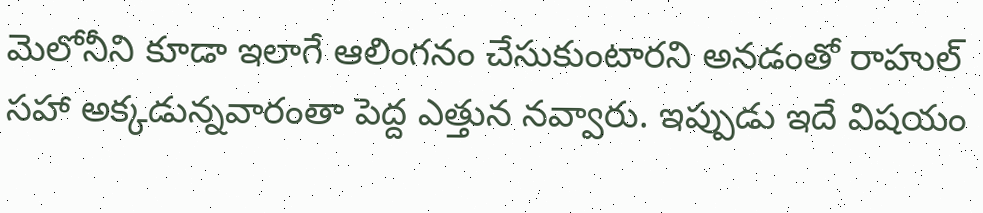మెలోనీని కూడా ఇలాగే ఆలింగనం చేసుకుంటారని అనడంతో రాహుల్ సహా అక్కడున్నవారంతా పెద్ద ఎత్తున నవ్వారు. ఇప్పుడు ఇదే విషయం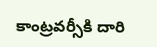కాంట్రవర్సీకి దారి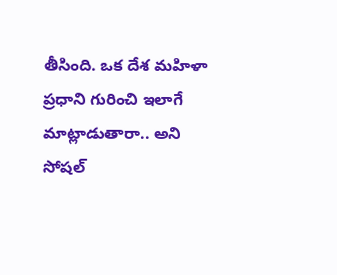తీసింది. ఒక దేశ మహిళా ప్రధాని గురించి ఇలాగే మాట్లాడుతారా.. అని సోషల్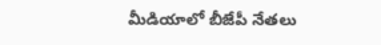మీడియాలో బీజేపీ నేతలు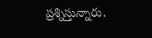ప్రశ్నిస్తున్నారు.